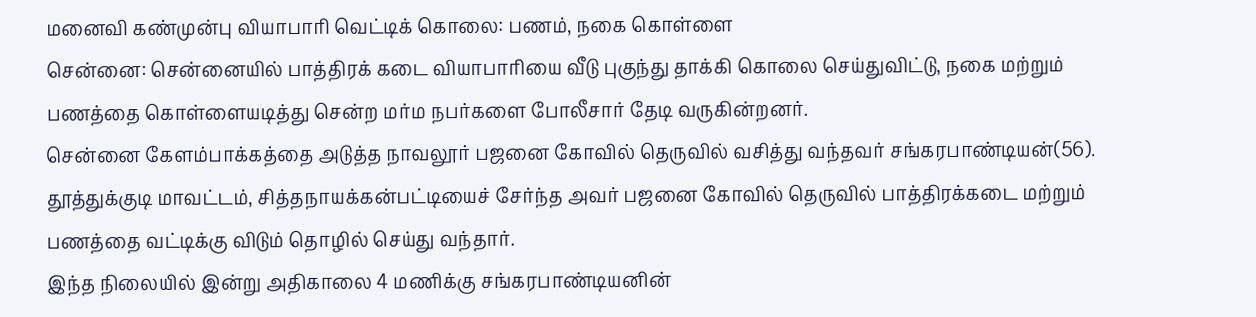மனைவி கண்முன்பு வியாபாரி வெட்டிக் கொலை: பணம், நகை கொள்ளை
சென்னை: சென்னையில் பாத்திரக் கடை வியாபாரியை வீடு புகுந்து தாக்கி கொலை செய்துவிட்டு, நகை மற்றும் பணத்தை கொள்ளையடித்து சென்ற மர்ம நபர்களை போலீசார் தேடி வருகின்றனர்.
சென்னை கேளம்பாக்கத்தை அடுத்த நாவலூர் பஜனை கோவில் தெருவில் வசித்து வந்தவர் சங்கரபாண்டியன்(56). தூத்துக்குடி மாவட்டம், சித்தநாயக்கன்பட்டியைச் சேர்ந்த அவர் பஜனை கோவில் தெருவில் பாத்திரக்கடை மற்றும் பணத்தை வட்டிக்கு விடும் தொழில் செய்து வந்தார்.
இந்த நிலையில் இன்று அதிகாலை 4 மணிக்கு சங்கரபாண்டியனின்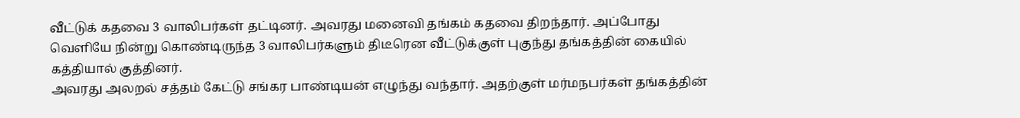வீட்டுக் கதவை 3 வாலிபர்கள் தட்டினர். அவரது மனைவி தங்கம் கதவை திறந்தார். அப்போது வெளியே நின்று கொண்டிருந்த 3 வாலிபர்களும் திடீரென வீட்டுக்குள் புகுந்து தங்கத்தின் கையில் கத்தியால் குத்தினர்.
அவரது அலறல் சத்தம் கேட்டு சங்கர பாண்டியன் எழுந்து வந்தார். அதற்குள் மர்மநபர்கள் தங்கத்தின்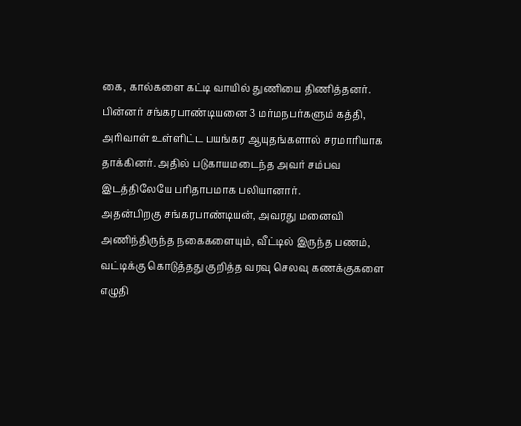கை, கால்களை கட்டி வாயில் துணியை திணித்தனர். பின்னர் சங்கரபாண்டியனை 3 மர்மநபர்களும் கத்தி, அரிவாள் உள்ளிட்ட பயங்கர ஆயுதங்களால் சரமாரியாக தாக்கினர். அதில் படுகாயமடைந்த அவர் சம்பவ இடத்திலேயே பரிதாபமாக பலியானார்.
அதன்பிறகு சங்கரபாண்டியன், அவரது மனைவி அணிந்திருந்த நகைகளையும், வீட்டில் இருந்த பணம், வட்டிக்கு கொடுத்தது குறித்த வரவு செலவு கணக்குகளை எழுதி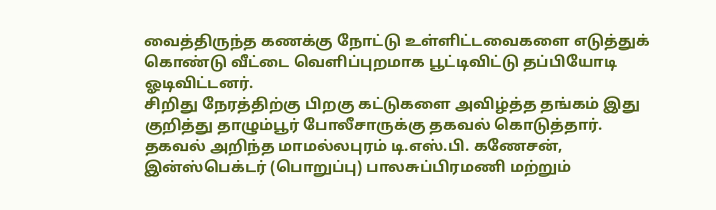வைத்திருந்த கணக்கு நோட்டு உள்ளிட்டவைகளை எடுத்துக் கொண்டு வீட்டை வெளிப்புறமாக பூட்டிவிட்டு தப்பியோடி ஓடிவிட்டனர்.
சிறிது நேரத்திற்கு பிறகு கட்டுகளை அவிழ்த்த தங்கம் இது குறித்து தாழும்பூர் போலீசாருக்கு தகவல் கொடுத்தார். தகவல் அறிந்த மாமல்லபுரம் டி.எஸ்.பி. கணேசன், இன்ஸ்பெக்டர் (பொறுப்பு) பாலசுப்பிரமணி மற்றும்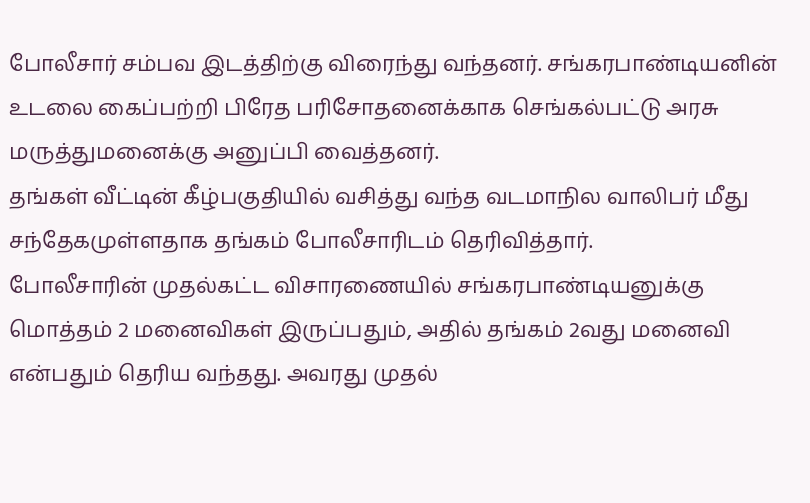போலீசார் சம்பவ இடத்திற்கு விரைந்து வந்தனர். சங்கரபாண்டியனின் உடலை கைப்பற்றி பிரேத பரிசோதனைக்காக செங்கல்பட்டு அரசு மருத்துமனைக்கு அனுப்பி வைத்தனர்.
தங்கள் வீட்டின் கீழ்பகுதியில் வசித்து வந்த வடமாநில வாலிபர் மீது சந்தேகமுள்ளதாக தங்கம் போலீசாரிடம் தெரிவித்தார்.
போலீசாரின் முதல்கட்ட விசாரணையில் சங்கரபாண்டியனுக்கு மொத்தம் 2 மனைவிகள் இருப்பதும், அதில் தங்கம் 2வது மனைவி என்பதும் தெரிய வந்தது. அவரது முதல்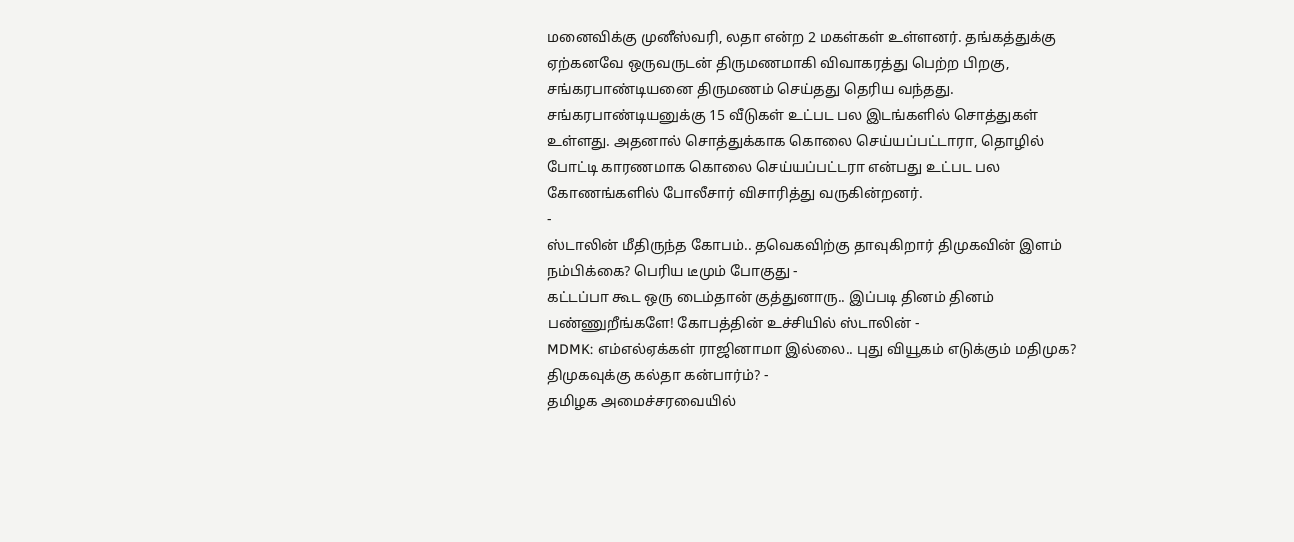மனைவிக்கு முனீஸ்வரி, லதா என்ற 2 மகள்கள் உள்ளனர். தங்கத்துக்கு ஏற்கனவே ஒருவருடன் திருமணமாகி விவாகரத்து பெற்ற பிறகு, சங்கரபாண்டியனை திருமணம் செய்தது தெரிய வந்தது.
சங்கரபாண்டியனுக்கு 15 வீடுகள் உட்பட பல இடங்களில் சொத்துகள் உள்ளது. அதனால் சொத்துக்காக கொலை செய்யப்பட்டாரா, தொழில் போட்டி காரணமாக கொலை செய்யப்பட்டரா என்பது உட்பட பல கோணங்களில் போலீசார் விசாரித்து வருகின்றனர்.
-
ஸ்டாலின் மீதிருந்த கோபம்.. தவெகவிற்கு தாவுகிறார் திமுகவின் இளம் நம்பிக்கை? பெரிய டீமும் போகுது -
கட்டப்பா கூட ஒரு டைம்தான் குத்துனாரு.. இப்படி தினம் தினம் பண்ணுறீங்களே! கோபத்தின் உச்சியில் ஸ்டாலின் -
MDMK: எம்எல்ஏக்கள் ராஜினாமா இல்லை.. புது வியூகம் எடுக்கும் மதிமுக? திமுகவுக்கு கல்தா கன்பார்ம்? -
தமிழக அமைச்சரவையில்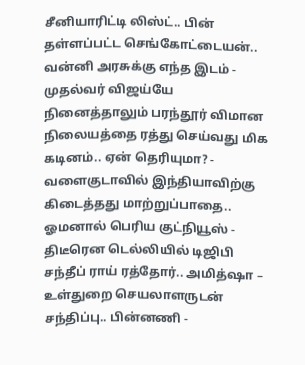சீனியாரிட்டி லிஸ்ட்.. பின் தள்ளப்பட்ட செங்கோட்டையன்.. வன்னி அரசுக்கு எந்த இடம் -
முதல்வர் விஜய்யே நினைத்தாலும் பரந்தூர் விமான நிலையத்தை ரத்து செய்வது மிக கடினம்.. ஏன் தெரியுமா? -
வளைகுடாவில் இந்தியாவிற்கு கிடைத்தது மாற்றுப்பாதை.. ஓமனால் பெரிய குட்நியூஸ் -
திடீரென டெல்லியில் டிஜிபி சந்தீப் ராய் ரத்தோர்.. அமித்ஷா – உள்துறை செயலாளருடன் சந்திப்பு.. பின்னணி -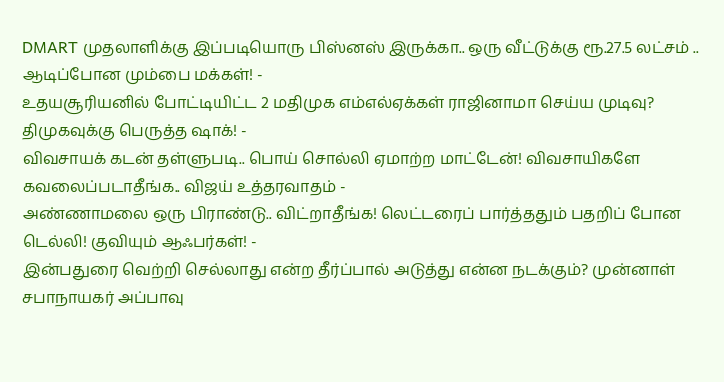DMART முதலாளிக்கு இப்படியொரு பிஸ்னஸ் இருக்கா.. ஒரு வீட்டுக்கு ரூ.27.5 லட்சம் .. ஆடிப்போன மும்பை மக்கள்! -
உதயசூரியனில் போட்டியிட்ட 2 மதிமுக எம்எல்ஏக்கள் ராஜினாமா செய்ய முடிவு? திமுகவுக்கு பெருத்த ஷாக்! -
விவசாயக் கடன் தள்ளுபடி.. பொய் சொல்லி ஏமாற்ற மாட்டேன்! விவசாயிகளே கவலைப்படாதீங்க.. விஜய் உத்தரவாதம் -
அண்ணாமலை ஒரு பிராண்டு.. விட்றாதீங்க! லெட்டரைப் பார்த்ததும் பதறிப் போன டெல்லி! குவியும் ஆஃபர்கள்! -
இன்பதுரை வெற்றி செல்லாது என்ற தீர்ப்பால் அடுத்து என்ன நடக்கும்? முன்னாள் சபாநாயகர் அப்பாவு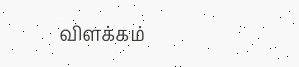விளக்கம்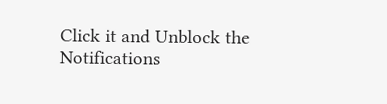Click it and Unblock the Notifications